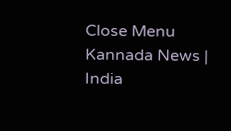Close Menu
Kannada News | India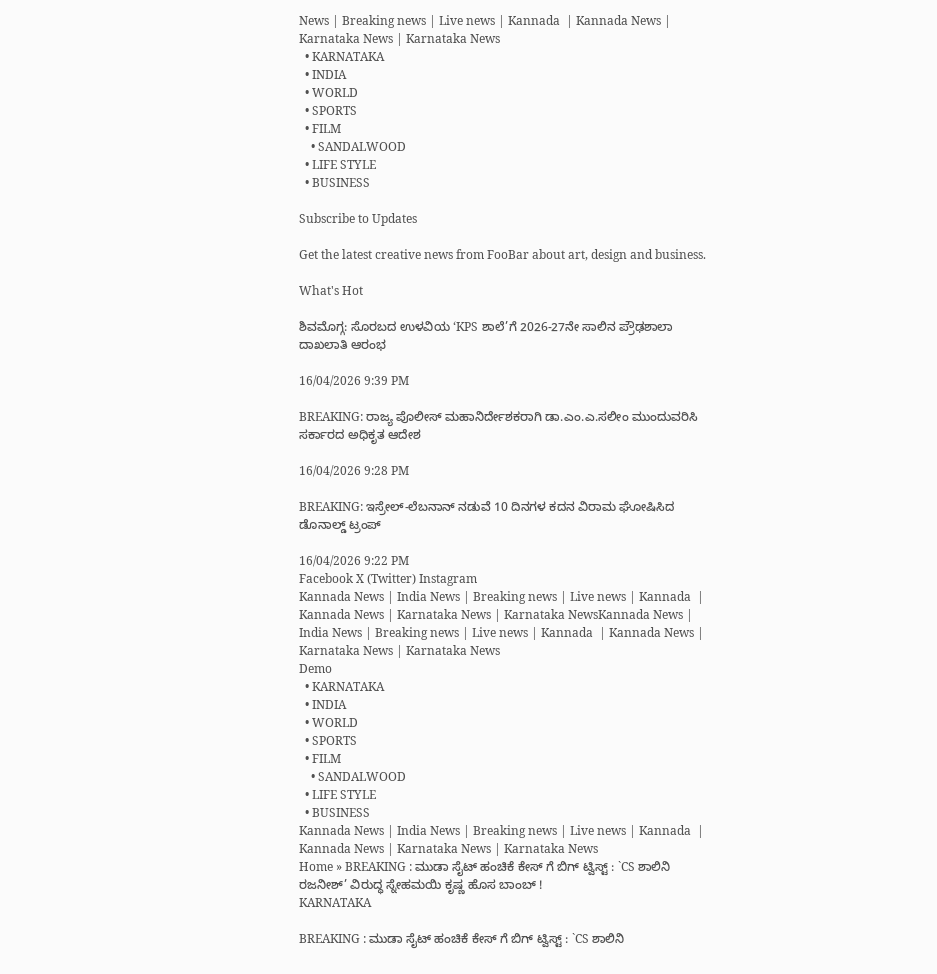News | Breaking news | Live news | Kannada  | Kannada News | Karnataka News | Karnataka News
  • KARNATAKA
  • INDIA
  • WORLD
  • SPORTS
  • FILM
    • SANDALWOOD
  • LIFE STYLE
  • BUSINESS

Subscribe to Updates

Get the latest creative news from FooBar about art, design and business.

What's Hot

ಶಿವಮೊಗ್ಗ: ಸೊರಬದ ಉಳವಿಯ ‘KPS ಶಾಲೆ’ಗೆ 2026-27ನೇ ಸಾಲಿನ ಪ್ರೌಢಶಾಲಾ ದಾಖಲಾತಿ ಆರಂಭ

16/04/2026 9:39 PM

BREAKING: ರಾಜ್ಯ ಪೊಲೀಸ್ ಮಹಾನಿರ್ದೇಶಕರಾಗಿ ಡಾ.ಎಂ.ಎ.ಸಲೀಂ ಮುಂದುವರಿಸಿ ಸರ್ಕಾರದ ಅಧಿಕೃತ ಆದೇಶ

16/04/2026 9:28 PM

BREAKING: ಇಸ್ರೇಲ್-ಲೆಬನಾನ್ ನಡುವೆ 10 ದಿನಗಳ ಕದನ ವಿರಾಮ ಘೋಷಿಸಿದ ಡೊನಾಲ್ಡ್ ಟ್ರಂಪ್

16/04/2026 9:22 PM
Facebook X (Twitter) Instagram
Kannada News | India News | Breaking news | Live news | Kannada  | Kannada News | Karnataka News | Karnataka NewsKannada News | India News | Breaking news | Live news | Kannada  | Kannada News | Karnataka News | Karnataka News
Demo
  • KARNATAKA
  • INDIA
  • WORLD
  • SPORTS
  • FILM
    • SANDALWOOD
  • LIFE STYLE
  • BUSINESS
Kannada News | India News | Breaking news | Live news | Kannada  | Kannada News | Karnataka News | Karnataka News
Home » BREAKING : ಮುಡಾ ಸೈಟ್ ಹಂಚಿಕೆ ಕೇಸ್ ಗೆ ಬಿಗ್ ಟ್ವಿಸ್ಟ್ : `CS ಶಾಲಿನಿ ರಜನೀಶ್’ ವಿರುದ್ಧ ಸ್ನೇಹಮಯಿ ಕೃಷ್ಣ ಹೊಸ ಬಾಂಬ್ !
KARNATAKA

BREAKING : ಮುಡಾ ಸೈಟ್ ಹಂಚಿಕೆ ಕೇಸ್ ಗೆ ಬಿಗ್ ಟ್ವಿಸ್ಟ್ : `CS ಶಾಲಿನಿ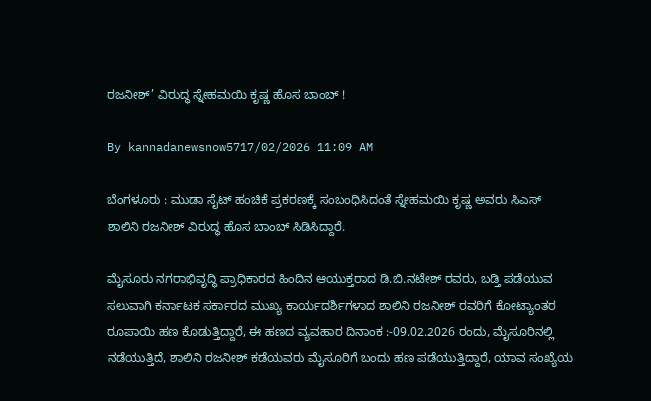ರಜನೀಶ್’ ವಿರುದ್ಧ ಸ್ನೇಹಮಯಿ ಕೃಷ್ಣ ಹೊಸ ಬಾಂಬ್ !

By kannadanewsnow5717/02/2026 11:09 AM

ಬೆಂಗಳೂರು : ಮುಡಾ ಸೈಟ್ ಹಂಚಿಕೆ ಪ್ರಕರಣಕ್ಕೆ ಸಂಬಂಧಿಸಿದಂತೆ ಸ್ನೇಹಮಯಿ ಕೃಷ್ಣ ಅವರು ಸಿಎಸ್ ಶಾಲಿನಿ ರಜನೀಶ್ ವಿರುದ್ಧ ಹೊಸ ಬಾಂಬ್ ಸಿಡಿಸಿದ್ದಾರೆ.

ಮೈಸೂರು ನಗರಾಭಿವೃದ್ಧಿ ಪ್ರಾಧಿಕಾರದ ಹಿಂದಿನ ಆಯುಕ್ತರಾದ ಡಿ.ಬಿ.ನಟೇಶ್ ರವರು, ಬಡ್ತಿ ಪಡೆಯುವ ಸಲುವಾಗಿ ಕರ್ನಾಟಕ ಸರ್ಕಾರದ ಮುಖ್ಯ ಕಾರ್ಯದರ್ಶಿಗಳಾದ ಶಾಲಿನಿ ರಜನೀಶ್ ರವರಿಗೆ ಕೋಟ್ಯಾಂತರ ರೂಪಾಯಿ ಹಣ ಕೊಡುತ್ತಿದ್ದಾರೆ, ಈ ಹಣದ ವ್ಯವಹಾರ ದಿನಾಂಕ :-09.02.2026 ರಂದು, ಮೈಸೂರಿನಲ್ಲಿ ನಡೆಯುತ್ತಿದೆ, ಶಾಲಿನಿ ರಜನೀಶ್ ಕಡೆಯವರು ಮೈಸೂರಿಗೆ ಬಂದು ಹಣ ಪಡೆಯುತ್ತಿದ್ದಾರೆ, ಯಾವ ಸಂಖ್ಯೆಯ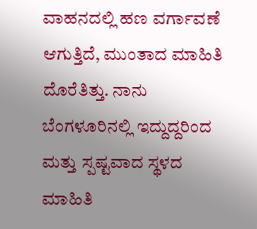ವಾಹನದಲ್ಲಿ ಹಣ ವರ್ಗಾವಣೆ ಆಗುತ್ತಿದೆ, ಮುಂತಾದ ಮಾಹಿತಿ ದೊರೆತಿತ್ತು. ನಾನು ಬೆಂಗಳೂರಿನಲ್ಲಿ ಇದ್ದುದ್ದರಿಂದ ಮತ್ತು ಸ್ಪಷ್ಟವಾದ ಸ್ಥಳದ ಮಾಹಿತಿ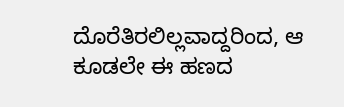ದೊರೆತಿರಲಿಲ್ಲವಾದ್ದರಿಂದ, ಆ ಕೂಡಲೇ ಈ ಹಣದ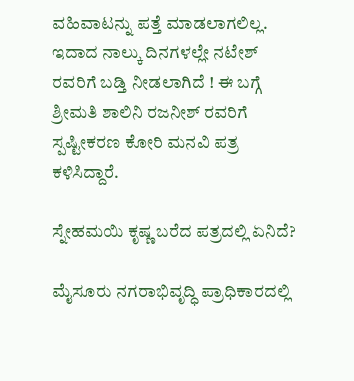ವಹಿವಾಟನ್ನು ಪತ್ತೆ ಮಾಡಲಾಗಲಿಲ್ಲ. ಇದಾದ ನಾಲ್ಕು ದಿನಗಳಲ್ಲೇ ನಟೇಶ್ ರವರಿಗೆ ಬಡ್ತಿ ನೀಡಲಾಗಿದೆ ! ಈ ಬಗ್ಗೆ ಶ್ರೀಮತಿ ಶಾಲಿನಿ ರಜನೀಶ್ ರವರಿಗೆ ಸ್ಪಷ್ಟೀಕರಣ ಕೋರಿ ಮನವಿ ಪತ್ರ ಕಳಿಸಿದ್ದಾರೆ.

ಸ್ನೇಹಮಯಿ ಕೃಷ್ಣ ಬರೆದ ಪತ್ರದಲ್ಲಿ ಏನಿದೆ?

ಮೈಸೂರು ನಗರಾಭಿವೃದ್ಧಿ ಪ್ರಾಧಿಕಾರದಲ್ಲಿ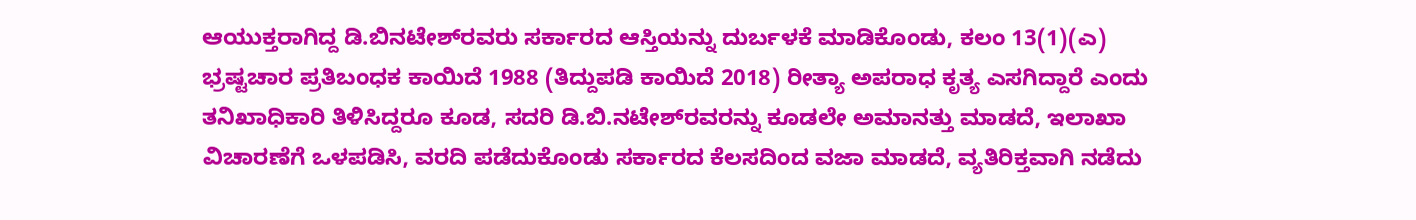ಆಯುಕ್ತರಾಗಿದ್ದ ಡಿ.ಬಿನಟೇಶ್‌ರವರು ಸರ್ಕಾರದ ಆಸ್ತಿಯನ್ನು ದುರ್ಬಳಕೆ ಮಾಡಿಕೊಂಡು, ಕಲಂ 13(1)(ಎ) ಭ್ರಷ್ಟಚಾರ ಪ್ರತಿಬಂಧಕ ಕಾಯಿದೆ 1988 (ತಿದ್ದುಪಡಿ ಕಾಯಿದೆ 2018) ರೀತ್ಯಾ ಅಪರಾಧ ಕೃತ್ಯ ಎಸಗಿದ್ದಾರೆ ಎಂದು ತನಿಖಾಧಿಕಾರಿ ತಿಳಿಸಿದ್ದರೂ ಕೂಡ, ಸದರಿ ಡಿ.ಬಿ.ನಟೇಶ್‌ರವರನ್ನು ಕೂಡಲೇ ಅಮಾನತ್ತು ಮಾಡದೆ, ಇಲಾಖಾ ವಿಚಾರಣೆಗೆ ಒಳಪಡಿಸಿ, ವರದಿ ಪಡೆದುಕೊಂಡು ಸರ್ಕಾರದ ಕೆಲಸದಿಂದ ವಜಾ ಮಾಡದೆ, ವ್ಯತಿರಿಕ್ತವಾಗಿ ನಡೆದು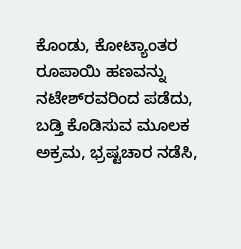ಕೊಂಡು, ಕೋಟ್ಯಾಂತರ ರೂಪಾಯಿ ಹಣವನ್ನು ನಟೇಶ್‌ರವರಿಂದ ಪಡೆದು, ಬಡ್ತಿ ಕೊಡಿಸುವ ಮೂಲಕ ಅಕ್ರಮ, ಭ್ರಷ್ಟಚಾರ ನಡೆಸಿ,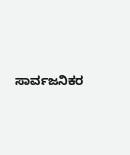ಸಾರ್ವಜನಿಕರ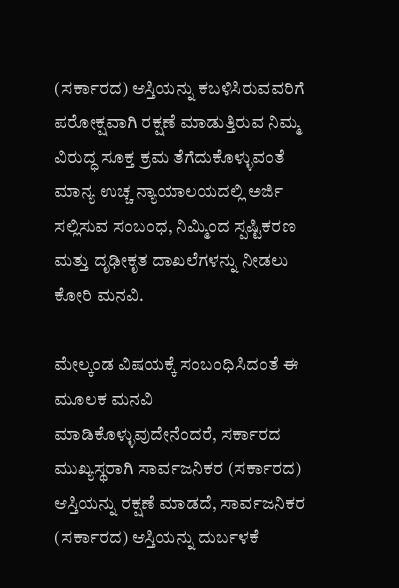(ಸರ್ಕಾರದ) ಆಸ್ತಿಯನ್ನು ಕಬಳಿಸಿರುವವರಿಗೆ ಪರೋಕ್ಷವಾಗಿ ರಕ್ಷಣೆ ಮಾಡುತ್ತಿರುವ ನಿಮ್ಮ ವಿರುದ್ಧ ಸೂಕ್ತ ಕ್ರಮ ತೆಗೆದುಕೊಳ್ಳುವಂತೆ ಮಾನ್ಯ ಉಚ್ಚ ನ್ಯಾಯಾಲಯದಲ್ಲಿ ಅರ್ಜಿ ಸಲ್ಲಿಸುವ ಸಂಬಂಧ, ನಿಮ್ಮಿಂದ ಸ್ಪಷ್ಟಿಕರಣ ಮತ್ತು ದೃಢೀಕೃತ ದಾಖಲೆಗಳನ್ನು ನೀಡಲು ಕೋರಿ ಮನವಿ.

ಮೇಲ್ಕಂಡ ವಿಷಯಕ್ಕೆ ಸಂಬಂಧಿಸಿದಂತೆ ಈ ಮೂಲಕ ಮನವಿ ಮಾಡಿಕೊಳ್ಳುವುದೇನೆಂದರೆ, ಸರ್ಕಾರದ ಮುಖ್ಯಸ್ಥರಾಗಿ ಸಾರ್ವಜನಿಕರ (ಸರ್ಕಾರದ) ಆಸ್ತಿಯನ್ನು ರಕ್ಷಣೆ ಮಾಡದೆ, ಸಾರ್ವಜನಿಕರ (ಸರ್ಕಾರದ) ಆಸ್ತಿಯನ್ನು ದುರ್ಬಳಕೆ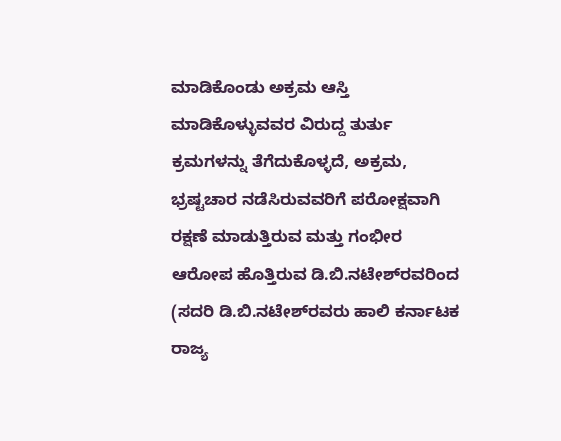ಮಾಡಿಕೊಂಡು ಅಕ್ರಮ ಆಸ್ತಿ ಮಾಡಿಕೊಳ್ಳುವವರ ವಿರುದ್ದ ತುರ್ತು ಕ್ರಮಗಳನ್ನು ತೆಗೆದುಕೊಳ್ಳದೆ, ಅಕ್ರಮ, ಭ್ರಷ್ಟಚಾರ ನಡೆಸಿರುವವರಿಗೆ ಪರೋಕ್ಷವಾಗಿ ರಕ್ಷಣೆ ಮಾಡುತ್ತಿರುವ ಮತ್ತು ಗಂಭೀರ ಆರೋಪ ಹೊತ್ತಿರುವ ಡಿ.ಬಿ.ನಟೇಶ್‌ರವರಿಂದ (ಸದರಿ ಡಿ.ಬಿ.ನಟೇಶ್‌ರವರು ಹಾಲಿ ಕರ್ನಾಟಕ ರಾಜ್ಯ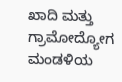ಖಾದಿ ಮತ್ತು ಗ್ರಾಮೋದ್ಯೋಗ ಮಂಡಳಿಯ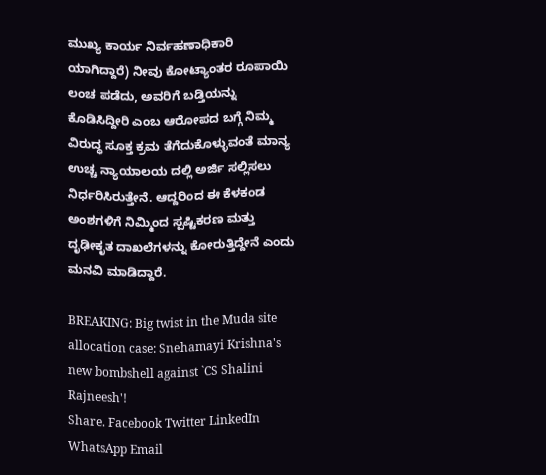ಮುಖ್ಯ ಕಾರ್ಯ ನಿರ್ವಹಣಾಧಿಕಾರಿ ಯಾಗಿದ್ದಾರೆ) ನೀವು ಕೋಟ್ಯಾಂತರ ರೂಪಾಯಿ ಲಂಚ ಪಡೆದು, ಅವರಿಗೆ ಬಡ್ತಿಯನ್ನು ಕೊಡಿಸಿದ್ದೀರಿ ಎಂಬ ಆರೋಪದ ಬಗ್ಗೆ ನಿಮ್ಮ ವಿರುದ್ಧ ಸೂಕ್ತ ಕ್ರಮ ತೆಗೆದುಕೊಳ್ಳುವಂತೆ ಮಾನ್ಯ ಉಚ್ಚ ನ್ಯಾಯಾಲಯ ದಲ್ಲಿ ಅರ್ಜಿ ಸಲ್ಲಿಸಲು ನಿರ್ಧರಿಸಿರುತ್ತೇನೆ. ಆದ್ದರಿಂದ ಈ ಕೆಳಕಂಡ ಅಂಶಗಳಿಗೆ ನಿಮ್ಮಿಂದ ಸ್ಪಷ್ಟಿಕರಣ ಮತ್ತು ದೃಢೀಕೃತ ದಾಖಲೆಗಳನ್ನು ಕೋರುತ್ತಿದ್ದೇನೆ ಎಂದು ಮನವಿ ಮಾಡಿದ್ದಾರೆ.

BREAKING: Big twist in the Muda site allocation case: Snehamayi Krishna's new bombshell against `CS Shalini Rajneesh'!
Share. Facebook Twitter LinkedIn WhatsApp Email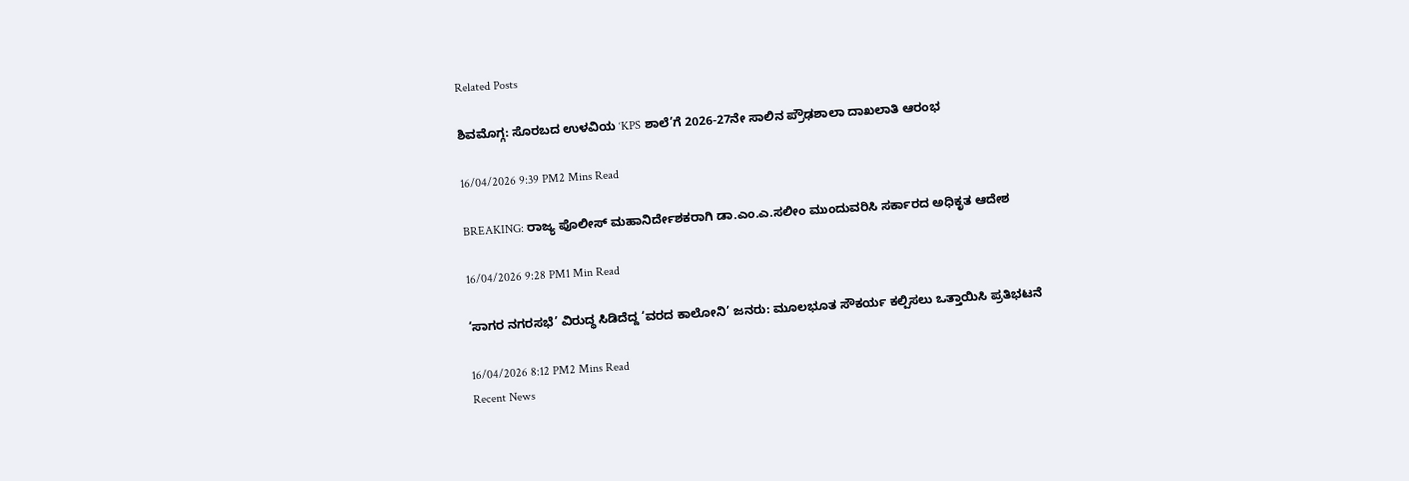Related Posts

ಶಿವಮೊಗ್ಗ: ಸೊರಬದ ಉಳವಿಯ ‘KPS ಶಾಲೆ’ಗೆ 2026-27ನೇ ಸಾಲಿನ ಪ್ರೌಢಶಾಲಾ ದಾಖಲಾತಿ ಆರಂಭ

16/04/2026 9:39 PM2 Mins Read

BREAKING: ರಾಜ್ಯ ಪೊಲೀಸ್ ಮಹಾನಿರ್ದೇಶಕರಾಗಿ ಡಾ.ಎಂ.ಎ.ಸಲೀಂ ಮುಂದುವರಿಸಿ ಸರ್ಕಾರದ ಅಧಿಕೃತ ಆದೇಶ

16/04/2026 9:28 PM1 Min Read

‘ಸಾಗರ ನಗರಸಭೆ’ ವಿರುದ್ಧ ಸಿಡಿದೆದ್ದ ‘ವರದ ಕಾಲೋನಿ’ ಜನರು: ಮೂಲಭೂತ ಸೌಕರ್ಯ ಕಲ್ಪಿಸಲು ಒತ್ತಾಯಿಸಿ ಪ್ರತಿಭಟನೆ

16/04/2026 8:12 PM2 Mins Read
Recent News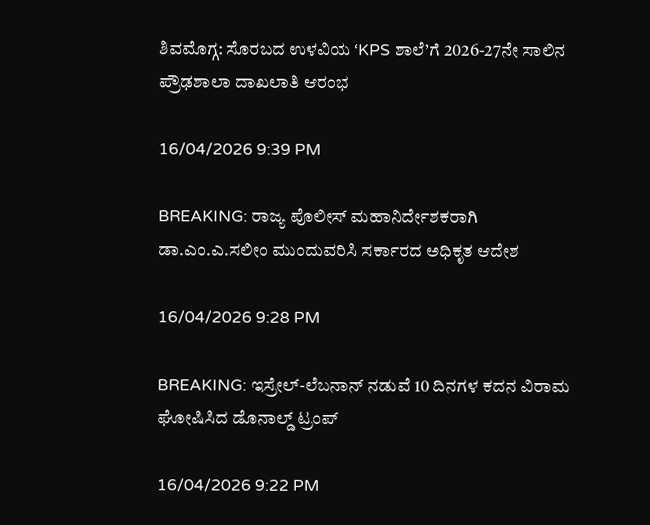ಶಿವಮೊಗ್ಗ: ಸೊರಬದ ಉಳವಿಯ ‘KPS ಶಾಲೆ’ಗೆ 2026-27ನೇ ಸಾಲಿನ ಪ್ರೌಢಶಾಲಾ ದಾಖಲಾತಿ ಆರಂಭ

16/04/2026 9:39 PM

BREAKING: ರಾಜ್ಯ ಪೊಲೀಸ್ ಮಹಾನಿರ್ದೇಶಕರಾಗಿ ಡಾ.ಎಂ.ಎ.ಸಲೀಂ ಮುಂದುವರಿಸಿ ಸರ್ಕಾರದ ಅಧಿಕೃತ ಆದೇಶ

16/04/2026 9:28 PM

BREAKING: ಇಸ್ರೇಲ್-ಲೆಬನಾನ್ ನಡುವೆ 10 ದಿನಗಳ ಕದನ ವಿರಾಮ ಘೋಷಿಸಿದ ಡೊನಾಲ್ಡ್ ಟ್ರಂಪ್

16/04/2026 9:22 PM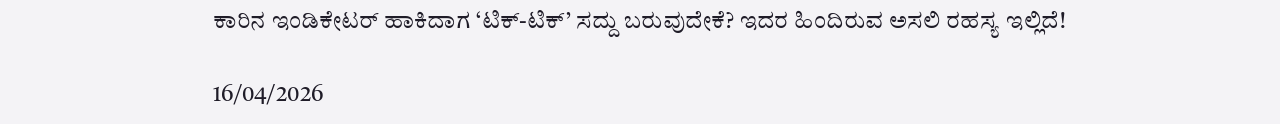ಕಾರಿನ ಇಂಡಿಕೇಟರ್ ಹಾಕಿದಾಗ ‘ಟಿಕ್-ಟಿಕ್’ ಸದ್ದು ಬರುವುದೇಕೆ? ಇದರ ಹಿಂದಿರುವ ಅಸಲಿ ರಹಸ್ಯ ಇಲ್ಲಿದೆ!

16/04/2026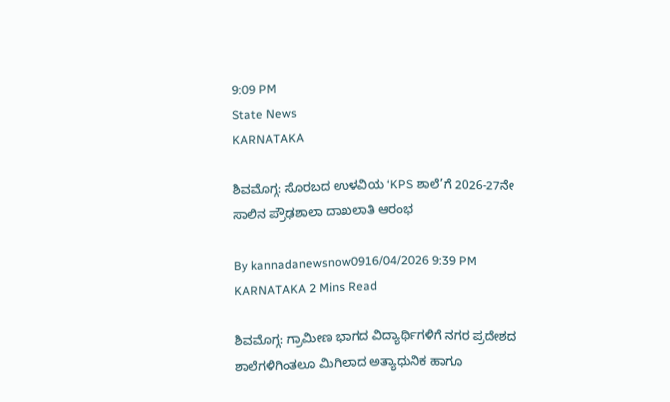9:09 PM
State News
KARNATAKA

ಶಿವಮೊಗ್ಗ: ಸೊರಬದ ಉಳವಿಯ ‘KPS ಶಾಲೆ’ಗೆ 2026-27ನೇ ಸಾಲಿನ ಪ್ರೌಢಶಾಲಾ ದಾಖಲಾತಿ ಆರಂಭ

By kannadanewsnow0916/04/2026 9:39 PM KARNATAKA 2 Mins Read

ಶಿವಮೊಗ್ಗ: ಗ್ರಾಮೀಣ ಭಾಗದ ವಿದ್ಯಾರ್ಥಿಗಳಿಗೆ ನಗರ ಪ್ರದೇಶದ ಶಾಲೆಗಳಿಗಿಂತಲೂ ಮಿಗಿಲಾದ ಅತ್ಯಾಧುನಿಕ ಹಾಗೂ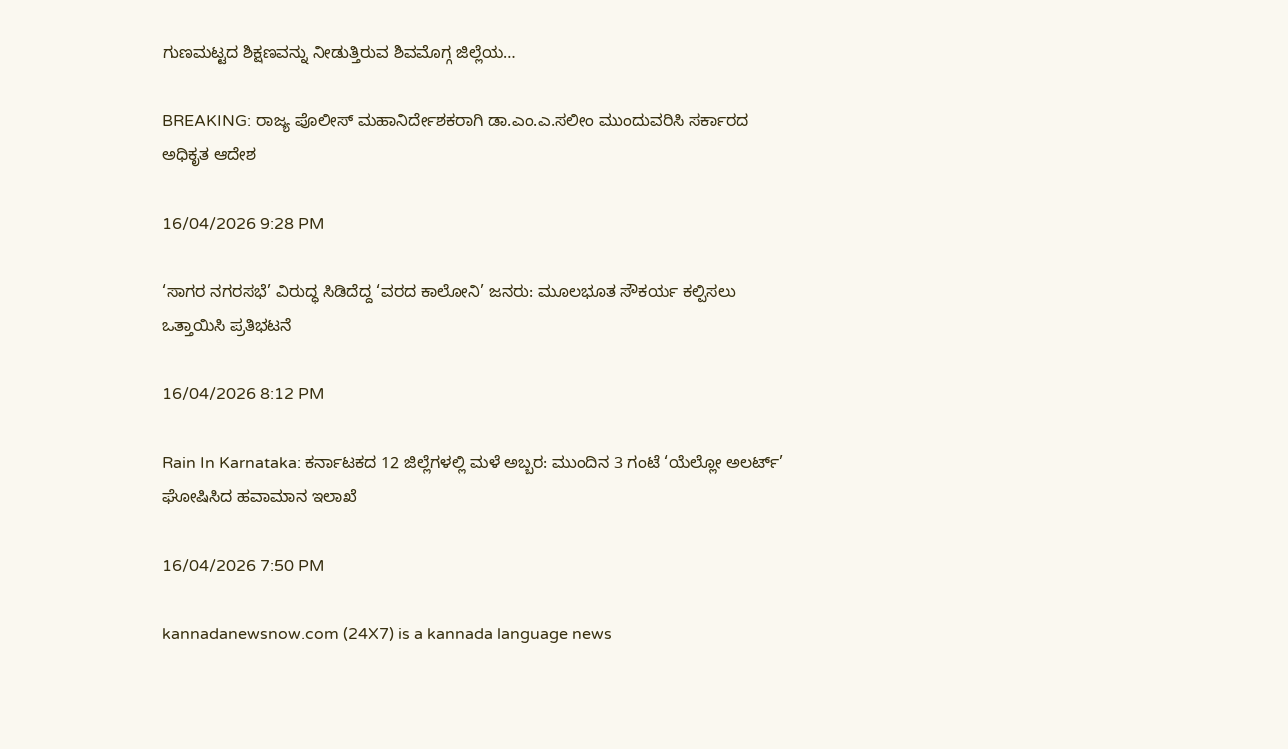ಗುಣಮಟ್ಟದ ಶಿಕ್ಷಣವನ್ನು ನೀಡುತ್ತಿರುವ ಶಿವಮೊಗ್ಗ ಜಿಲ್ಲೆಯ…

BREAKING: ರಾಜ್ಯ ಪೊಲೀಸ್ ಮಹಾನಿರ್ದೇಶಕರಾಗಿ ಡಾ.ಎಂ.ಎ.ಸಲೀಂ ಮುಂದುವರಿಸಿ ಸರ್ಕಾರದ ಅಧಿಕೃತ ಆದೇಶ

16/04/2026 9:28 PM

‘ಸಾಗರ ನಗರಸಭೆ’ ವಿರುದ್ಧ ಸಿಡಿದೆದ್ದ ‘ವರದ ಕಾಲೋನಿ’ ಜನರು: ಮೂಲಭೂತ ಸೌಕರ್ಯ ಕಲ್ಪಿಸಲು ಒತ್ತಾಯಿಸಿ ಪ್ರತಿಭಟನೆ

16/04/2026 8:12 PM

Rain In Karnataka: ಕರ್ನಾಟಕದ 12 ಜಿಲ್ಲೆಗಳಲ್ಲಿ ಮಳೆ ಅಬ್ಬರ: ಮುಂದಿನ 3 ಗಂಟೆ ‘ಯೆಲ್ಲೋ ಅಲರ್ಟ್’ ಘೋಷಿಸಿದ ಹವಾಮಾನ ಇಲಾಖೆ

16/04/2026 7:50 PM

kannadanewsnow.com (24X7) is a kannada language news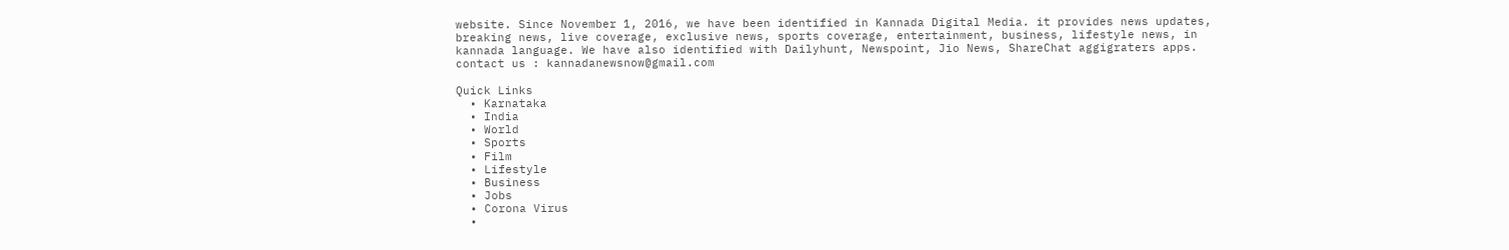website. Since November 1, 2016, we have been identified in Kannada Digital Media. it provides news updates, breaking news, live coverage, exclusive news, sports coverage, entertainment, business, lifestyle news, in kannada language. We have also identified with Dailyhunt, Newspoint, Jio News, ShareChat aggigraters apps. contact us : kannadanewsnow@gmail.com

Quick Links
  • Karnataka
  • India
  • World
  • Sports
  • Film
  • Lifestyle
  • Business
  • Jobs
  • Corona Virus
  •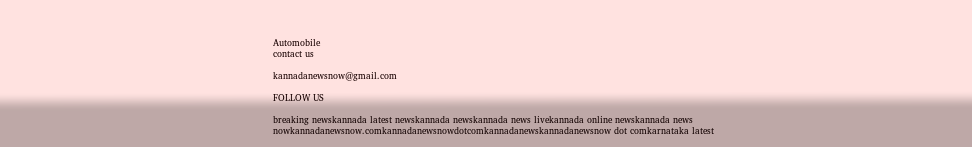Automobile
contact us

kannadanewsnow@gmail.com

FOLLOW US

breaking newskannada latest newskannada newskannada news livekannada online newskannada news nowkannadanewsnow.comkannadanewsnowdotcomkannadanewskannadanewsnow dot comkarnataka latest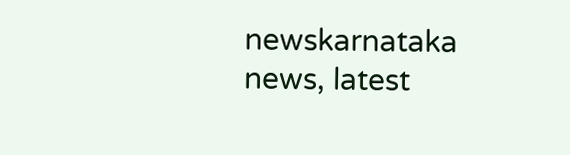newskarnataka news, latest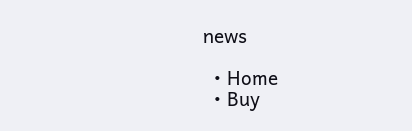news

  • Home
  • Buy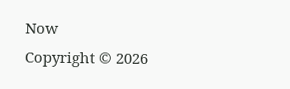Now
Copyright © 2026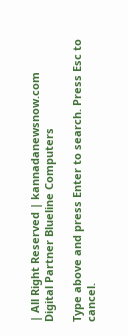| All Right Reserved | kannadanewsnow.com
Digital Partner Blueline Computers

Type above and press Enter to search. Press Esc to cancel.